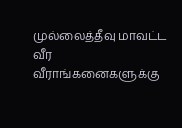முல்லைத்தீவு மாவட்ட வீர வீராங்கனைகளுக்கு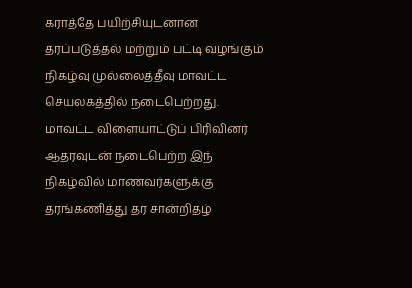கராத்தே பயிற்சியுடனான தரப்படுத்தல் மற்றும் பட்டி வழங்கும் நிகழ்வு முல்லைத்தீவு மாவட்ட செயலகத்தில் நடைபெற்றது.
மாவட்ட விளையாட்டுப் பிரிவினர் ஆதரவுடன் நடைபெற்ற இந் நிகழ்வில் மாணவர்களுக்கு தரங்கணித்து தர சான்றிதழ்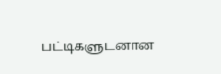பட்டிகளுடனான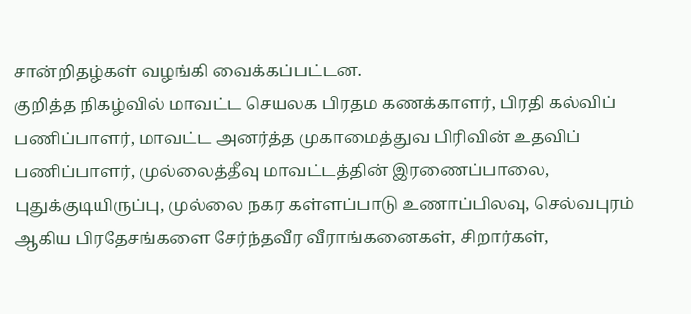சான்றிதழ்கள் வழங்கி வைக்கப்பட்டன.
குறித்த நிகழ்வில் மாவட்ட செயலக பிரதம கணக்காளர், பிரதி கல்விப் பணிப்பாளர், மாவட்ட அனர்த்த முகாமைத்துவ பிரிவின் உதவிப் பணிப்பாளர், முல்லைத்தீவு மாவட்டத்தின் இரணைப்பாலை, புதுக்குடியிருப்பு, முல்லை நகர கள்ளப்பாடு உணாப்பிலவு, செல்வபுரம் ஆகிய பிரதேசங்களை சேர்ந்தவீர வீராங்கனைகள், சிறார்கள்,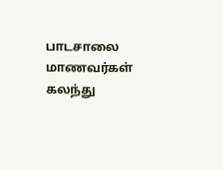பாடசாலை மாணவர்கள் கலந்து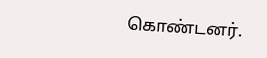கொண்டனர்.